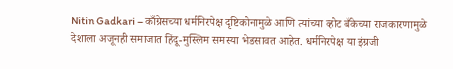Nitin Gadkari – काँग्रेसच्या धर्मनिरपेक्ष दृष्टिकोनामुळे आणि त्यांच्या व्होट बँकेच्या राजकारणामुळे देशाला अजूनही समाजात हिंदू-मुस्लिम समस्या भेडसावत आहेत. धर्मनिरपेक्ष या इंग्रजी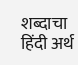शब्दाचा हिंदी अर्थ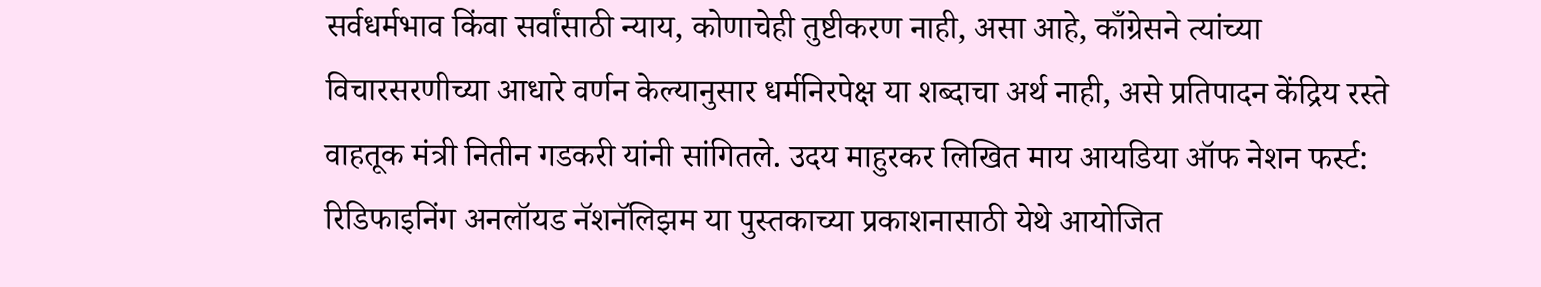सर्वधर्मभाव किंवा सर्वांसाठी न्याय, कोणाचेही तुष्टीकरण नाही, असा आहे, काँग्रेसने त्यांच्या विचारसरणीच्या आधारे वर्णन केल्यानुसार धर्मनिरपेक्ष या शब्दाचा अर्थ नाही, असे प्रतिपादन केंद्रिय रस्ते वाहतूक मंत्री नितीन गडकरी यांनी सांगितले. उदय माहुरकर लिखित माय आयडिया ऑफ नेशन फर्स्ट: रिडिफाइनिंग अनलॉयड नॅशनॅलिझम या पुस्तकाच्या प्रकाशनासाठी येथे आयोजित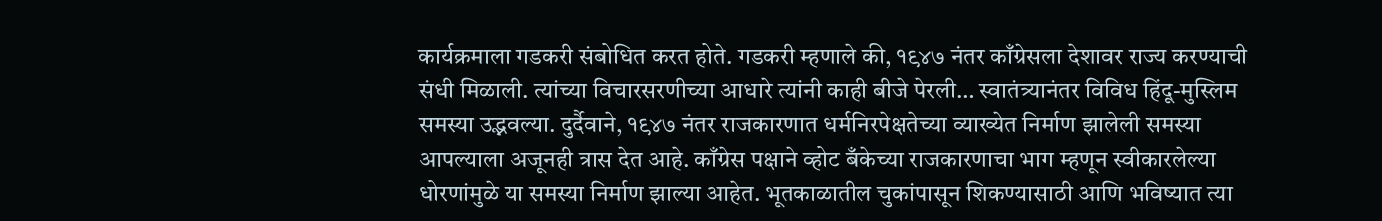कार्यक्रमाला गडकरी संबोधित करत होते. गडकरी म्हणाले की, १९४७ नंतर काँग्रेसला देशावर राज्य करण्याची संधी मिळाली. त्यांच्या विचारसरणीच्या आधारे त्यांनी काही बीजे पेरली… स्वातंत्र्यानंतर विविध हिंदू-मुस्लिम समस्या उद्भवल्या. दुर्दैवाने, १९४७ नंतर राजकारणात धर्मनिरपेक्षतेच्या व्याख्येत निर्माण झालेली समस्या आपल्याला अजूनही त्रास देत आहे. काँग्रेस पक्षाने व्होट बँकेच्या राजकारणाचा भाग म्हणून स्वीकारलेल्या धोरणांमुळे या समस्या निर्माण झाल्या आहेत. भूतकाळातील चुकांपासून शिकण्यासाठी आणि भविष्यात त्या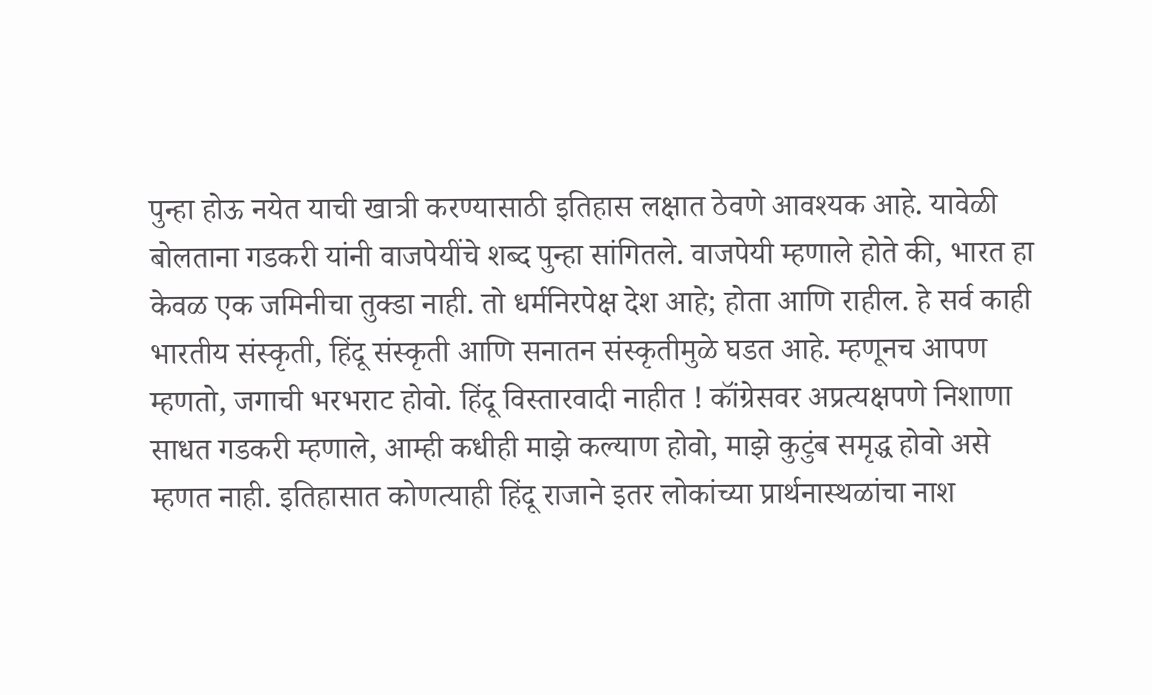पुन्हा होऊ नयेत याची खात्री करण्यासाठी इतिहास लक्षात ठेवणे आवश्यक आहे. यावेळी बोलताना गडकरी यांनी वाजपेयींचे शब्द पुन्हा सांगितले. वाजपेयी म्हणाले होते की, भारत हा केवळ एक जमिनीचा तुक्डा नाही. तो धर्मनिरपेक्ष देश आहे; होता आणि राहील. हे सर्व काही भारतीय संस्कृती, हिंदू संस्कृती आणि सनातन संस्कृतीमुळे घडत आहे. म्हणूनच आपण म्हणतो, जगाची भरभराट होवो. हिंदू विस्तारवादी नाहीत ! कॉंग्रेसवर अप्रत्यक्षपणे निशाणा साधत गडकरी म्हणाले, आम्ही कधीही माझे कल्याण होवो, माझे कुटुंब समृद्ध होवो असे म्हणत नाही. इतिहासात कोणत्याही हिंदू राजाने इतर लोकांच्या प्रार्थनास्थळांचा नाश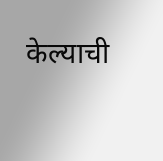केल्याची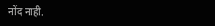नोंद नाही.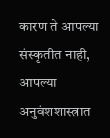कारण ते आपल्या संस्कृतीत नाही, आपल्या अनुवंशशास्त्रात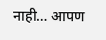नाही… आपण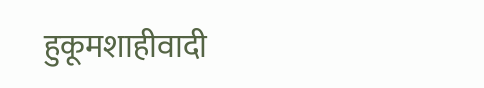हुकूमशाहीवादी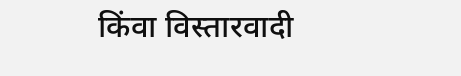किंवा विस्तारवादी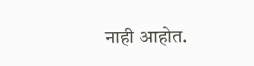नाही आहोत.